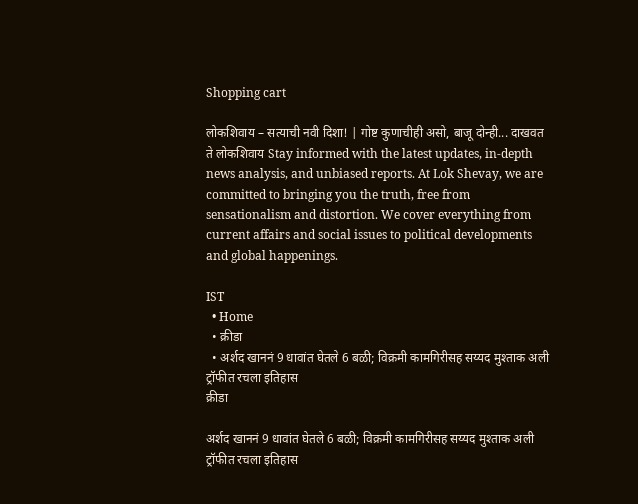Shopping cart

लोकशिवाय – सत्याची नवी दिशा! | गोष्ट कुणाचीही असो, बाजू दोन्ही... दाखवत ते लोकशिवाय Stay informed with the latest updates, in-depth news analysis, and unbiased reports. At Lok Shevay, we are committed to bringing you the truth, free from sensationalism and distortion. We cover everything from current affairs and social issues to political developments and global happenings.

IST
  • Home
  • क्रीडा
  • अर्शद खाननं 9 धावांत घेतले 6 बळी; विक्रमी कामगिरीसह सय्यद मुश्ताक अली ट्रॉफीत रचला इतिहास
क्रीडा

अर्शद खाननं 9 धावांत घेतले 6 बळी; विक्रमी कामगिरीसह सय्यद मुश्ताक अली ट्रॉफीत रचला इतिहास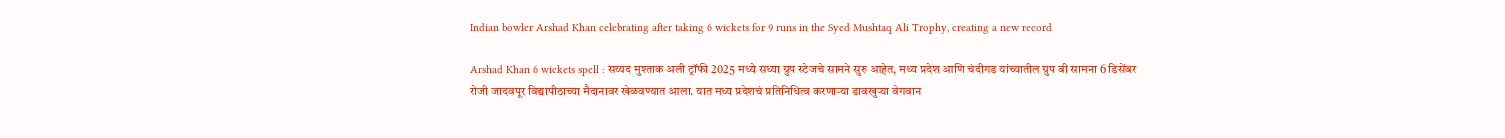Indian bowler Arshad Khan celebrating after taking 6 wickets for 9 runs in the Syed Mushtaq Ali Trophy, creating a new record

Arshad Khan 6 wickets spell : सय्यद मुश्ताक अली ट्रॉफी 2025 मध्ये सध्या ग्रुप स्टेजचे सामने सुरु आहेत, मध्य प्रदेश आणि चंदीगड यांच्यातील ग्रुप बी सामना 6 डिसेंबर रोजी जादवपूर विद्यापीठाच्या मैदानावर खेळवण्यात आला. यात मध्य प्रदेशचं प्रतिनिधित्व करणाऱ्या डावखुऱ्या वेगवान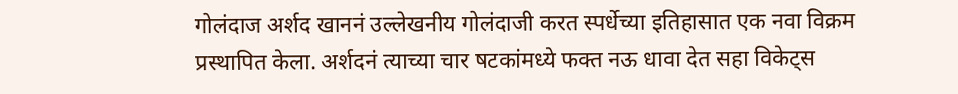गोलंदाज अर्शद खाननं उल्लेखनीय गोलंदाजी करत स्पर्धेच्या इतिहासात एक नवा विक्रम प्रस्थापित केला. अर्शदनं त्याच्या चार षटकांमध्ये फक्त नऊ धावा देत सहा विकेट्स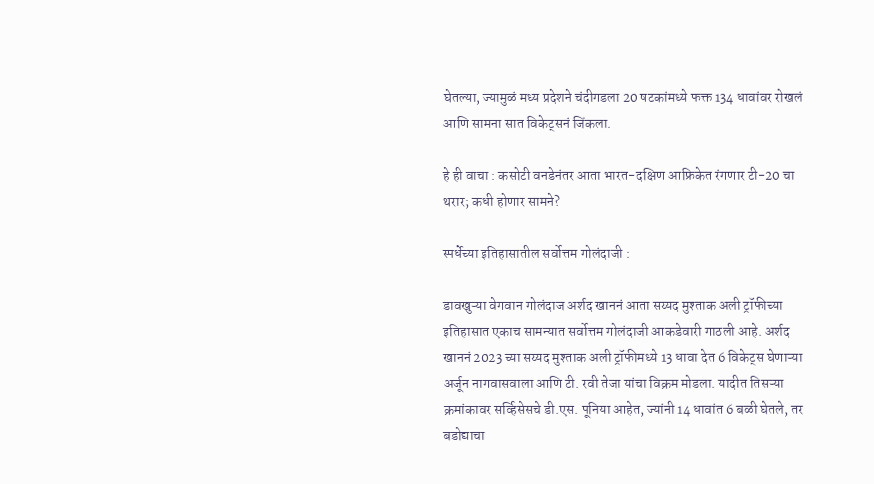घेतल्या, ज्यामुळं मध्य प्रदेशने चंदीगडला 20 षटकांमध्ये फक्त 134 धावांवर रोखलं आणि सामना सात विकेट्सनं जिंकला.

हे ही वाचा : कसोटी वनडेनंतर आता भारत-दक्षिण आफ्रिकेत रंगणार टी-20 चा थरार; कधी होणार सामने?

स्पर्धेच्या इतिहासातील सर्वोत्तम गोलंदाजी :

डावखुऱ्या वेगवान गोलंदाज अर्शद खाननं आता सय्यद मुश्ताक अली ट्रॉफीच्या इतिहासात एकाच सामन्यात सर्वोत्तम गोलंदाजी आकडेवारी गाठली आहे. अर्शद खाननं 2023 च्या सय्यद मुश्ताक अली ट्रॉफीमध्ये 13 धावा देत 6 विकेट्स घेणाऱ्या अर्जून नागवासवाला आणि टी. रवी तेजा यांचा विक्रम मोडला. यादीत तिसऱ्या क्रमांकावर सर्व्हिसेसचे डी.एस. पूनिया आहेत, ज्यांनी 14 धावांत 6 बळी घेतले, तर बडोद्याचा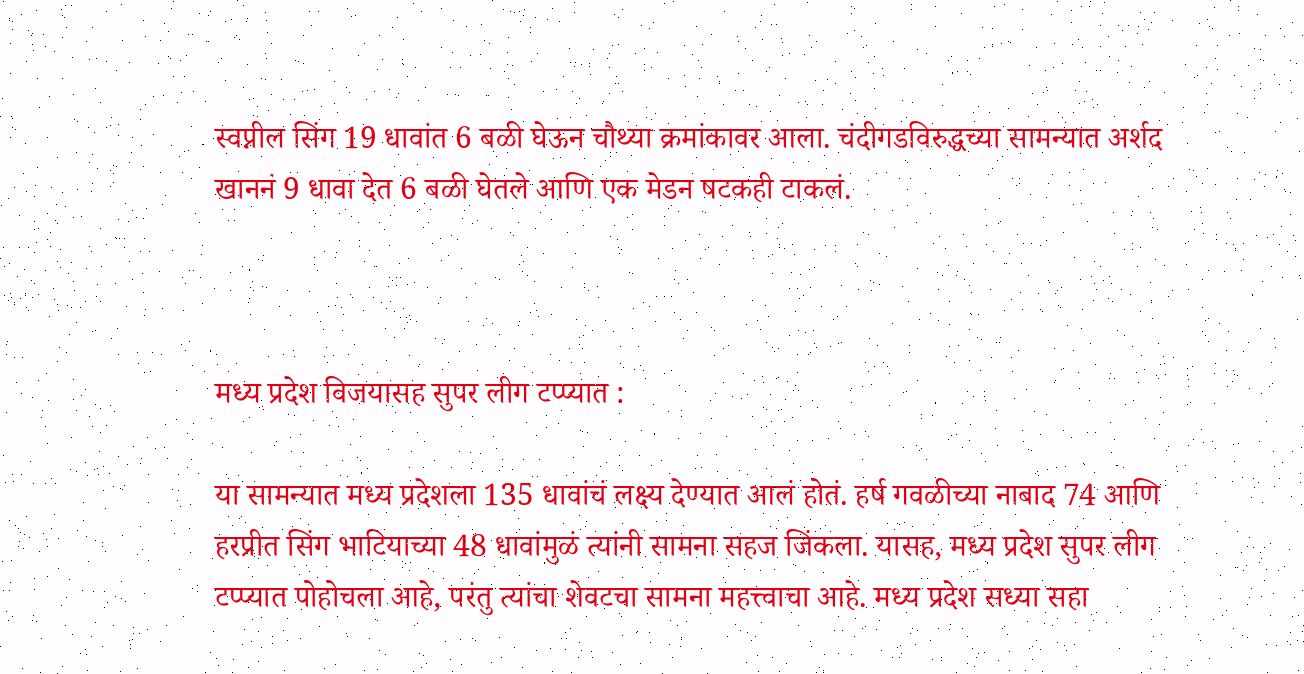स्वप्नील सिंग 19 धावांत 6 बळी घेऊन चौथ्या क्रमांकावर आला. चंदीगडविरुद्धच्या सामन्यात अर्शद खाननं 9 धावा देत 6 बळी घेतले आणि एक मेडन षटकही टाकलं.



मध्य प्रदेश विजयासह सुपर लीग टप्प्यात :

या सामन्यात मध्य प्रदेशला 135 धावांचं लक्ष्य देण्यात आलं होतं. हर्ष गवळीच्या नाबाद 74 आणि हरप्रीत सिंग भाटियाच्या 48 धावांमुळं त्यांनी सामना सहज जिंकला. यासह, मध्य प्रदेश सुपर लीग टप्प्यात पोहोचला आहे, परंतु त्यांचा शेवटचा सामना महत्त्वाचा आहे. मध्य प्रदेश सध्या सहा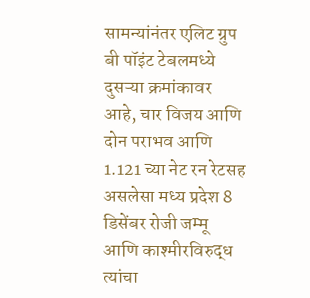सामन्यांनंतर एलिट ग्रुप बी पॉइंट टेबलमध्ये दुसऱ्या क्रमांकावर आहे, चार विजय आणि दोन पराभव आणि 1.121 च्या नेट रन रेटसह असलेसा मध्य प्रदेश 8 डिसेंबर रोजी जम्मू आणि काश्मीरविरुद्ध त्यांचा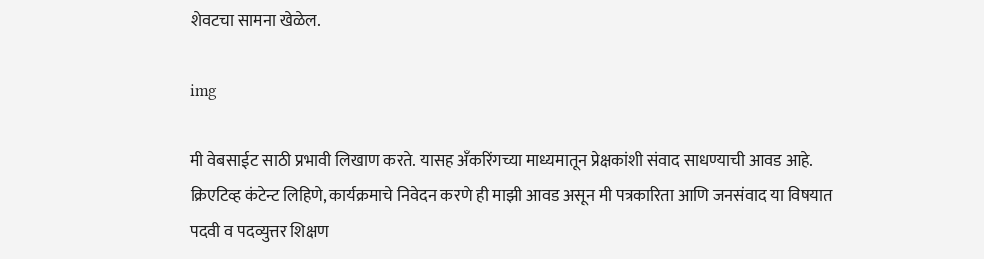शेवटचा सामना खेळेल.

img

मी वेबसाईट साठी प्रभावी लिखाण करते. यासह अँकरिंगच्या माध्यमातून प्रेक्षकांशी संवाद साधण्याची आवड आहे. क्रिएटिव्ह कंटेन्ट लिहिणे, कार्यक्रमाचे निवेदन करणे ही माझी आवड असून मी पत्रकारिता आणि जनसंवाद या विषयात पदवी व पदव्युत्तर शिक्षण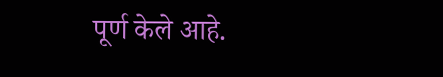पूर्ण केले आहे.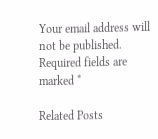Your email address will not be published. Required fields are marked *

Related Posts